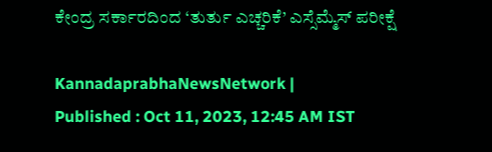ಕೇಂದ್ರ ಸರ್ಕಾರದಿಂದ ‘ತುರ್ತು ಎಚ್ಚರಿಕೆ’ ಎಸ್ಸೆಮ್ಮೆಸ್‌ ಪರೀಕ್ಷೆ

KannadaprabhaNewsNetwork |
Published : Oct 11, 2023, 12:45 AM IST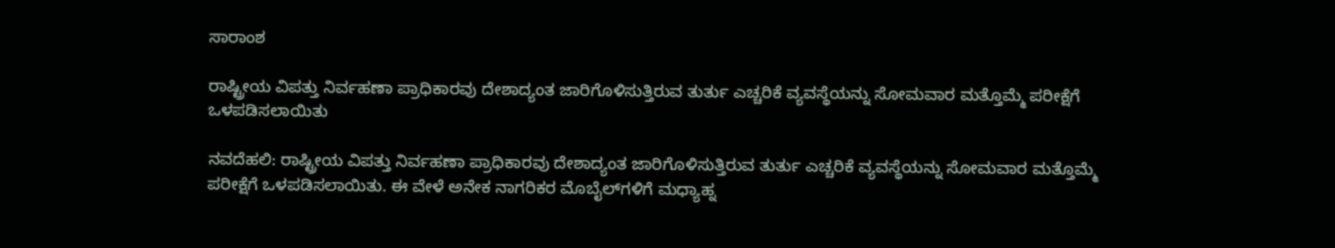ಸಾರಾಂಶ

ರಾಷ್ಟ್ರೀಯ ವಿಪತ್ತು ನಿರ್ವಹಣಾ ಪ್ರಾಧಿಕಾರವು ದೇಶಾದ್ಯಂತ ಜಾರಿಗೊಳಿಸುತ್ತಿರುವ ತುರ್ತು ಎಚ್ಚರಿಕೆ ವ್ಯವಸ್ಥೆಯನ್ನು ಸೋಮವಾರ ಮತ್ತೊಮ್ಮೆ ಪರೀಕ್ಷೆಗೆ ಒಳಪಡಿಸಲಾಯಿತು

ನವದೆಹಲಿ: ರಾಷ್ಟ್ರೀಯ ವಿಪತ್ತು ನಿರ್ವಹಣಾ ಪ್ರಾಧಿಕಾರವು ದೇಶಾದ್ಯಂತ ಜಾರಿಗೊಳಿಸುತ್ತಿರುವ ತುರ್ತು ಎಚ್ಚರಿಕೆ ವ್ಯವಸ್ಥೆಯನ್ನು ಸೋಮವಾರ ಮತ್ತೊಮ್ಮೆ ಪರೀಕ್ಷೆಗೆ ಒಳಪಡಿಸಲಾಯಿತು. ಈ ವೇಳೆ ಅನೇಕ ನಾಗರಿಕರ ಮೊಬೈಲ್‌ಗಳಿಗೆ ಮಧ್ಯಾಹ್ನ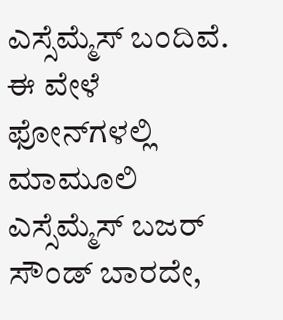ಎಸ್ಸೆಮ್ಮೆಸ್‌ ಬಂದಿವೆ. ಈ ವೇಳೆ ಫೋನ್‌ಗಳಲ್ಲಿ ಮಾಮೂಲಿ ಎಸ್ಸೆಮ್ಮೆಸ್ ಬಜರ್‌ ಸೌಂಡ್‌ ಬಾರದೇ,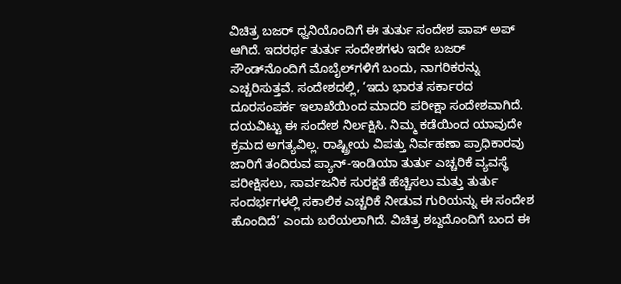ವಿಚಿತ್ರ ಬಜರ್‌ ಧ್ವನಿಯೊಂದಿಗೆ ಈ ತುರ್ತು ಸಂದೇಶ ಪಾಪ್ ಅಪ್ ಆಗಿದೆ. ಇದರರ್ಥ ತುರ್ತು ಸಂದೇಶಗಳು ಇದೇ ಬಜರ್‌ ಸೌಂಡ್‌ನೊಂದಿಗೆ ಮೊಬೈಲ್‌ಗಳಿಗೆ ಬಂದು, ನಾಗರಿಕರನ್ನು ಎಚ್ಚರಿಸುತ್ತವೆ. ಸಂದೇಶದಲ್ಲಿ, ‘ಇದು ಭಾರತ ಸರ್ಕಾರದ ದೂರಸಂಪರ್ಕ ಇಲಾಖೆಯಿಂದ ಮಾದರಿ ಪರೀಕ್ಷಾ ಸಂದೇಶವಾಗಿದೆ. ದಯವಿಟ್ಟು ಈ ಸಂದೇಶ ನಿರ್ಲಕ್ಷಿಸಿ. ನಿಮ್ಮ ಕಡೆಯಿಂದ ಯಾವುದೇ ಕ್ರಮದ ಅಗತ್ಯವಿಲ್ಲ. ರಾಷ್ಟ್ರೀಯ ವಿಪತ್ತು ನಿರ್ವಹಣಾ ಪ್ರಾಧಿಕಾರವು ಜಾರಿಗೆ ತಂದಿರುವ ಪ್ಯಾನ್-ಇಂಡಿಯಾ ತುರ್ತು ಎಚ್ಚರಿಕೆ ವ್ಯವಸ್ಥೆ ಪರೀಕ್ಷಿಸಲು, ಸಾರ್ವಜನಿಕ ಸುರಕ್ಷತೆ ಹೆಚ್ಚಿಸಲು ಮತ್ತು ತುರ್ತು ಸಂದರ್ಭಗಳಲ್ಲಿ ಸಕಾಲಿಕ ಎಚ್ಚರಿಕೆ ನೀಡುವ ಗುರಿಯನ್ನು ಈ ಸಂದೇಶ ಹೊಂದಿದೆ’ ಎಂದು ಬರೆಯಲಾಗಿದೆ. ವಿಚಿತ್ರ ಶಬ್ದದೊಂದಿಗೆ ಬಂದ ಈ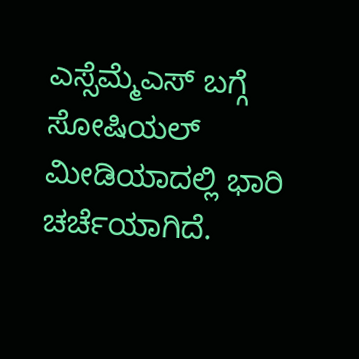ಎಸ್ಸೆಮ್ಮೆಎಸ್‌ ಬಗ್ಗೆ ಸೋಷಿಯಲ್‌ ಮೀಡಿಯಾದಲ್ಲಿ ಭಾರಿ ಚರ್ಚೆಯಾಗಿದೆ.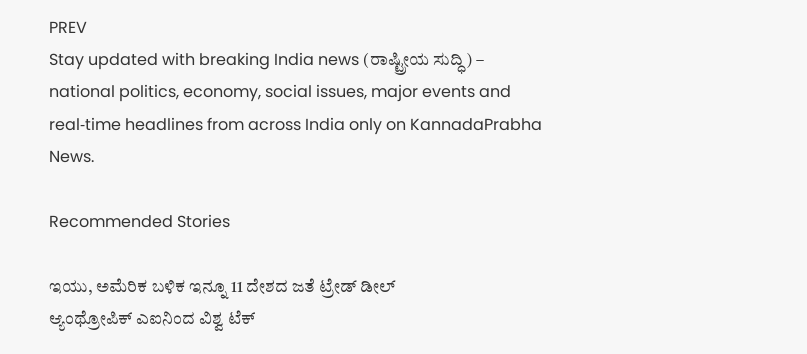PREV
Stay updated with breaking India news (ರಾಷ್ಟ್ರೀಯ ಸುದ್ಧಿ) – national politics, economy, social issues, major events and real‑time headlines from across India only on KannadaPrabha News.

Recommended Stories

ಇಯು, ಅಮೆರಿಕ ಬಳಿಕ ಇನ್ನೂ 11 ದೇಶದ ಜತೆ ಟ್ರೇಡ್‌ ಡೀಲ್‌
ಆ್ಯಂಥ್ರೋಪಿಕ್‌ ಎಐನಿಂದ ವಿಶ್ವ ಟೆಕ್‌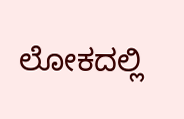ಲೋಕದಲ್ಲಿ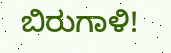ಬಿರುಗಾಳಿ!